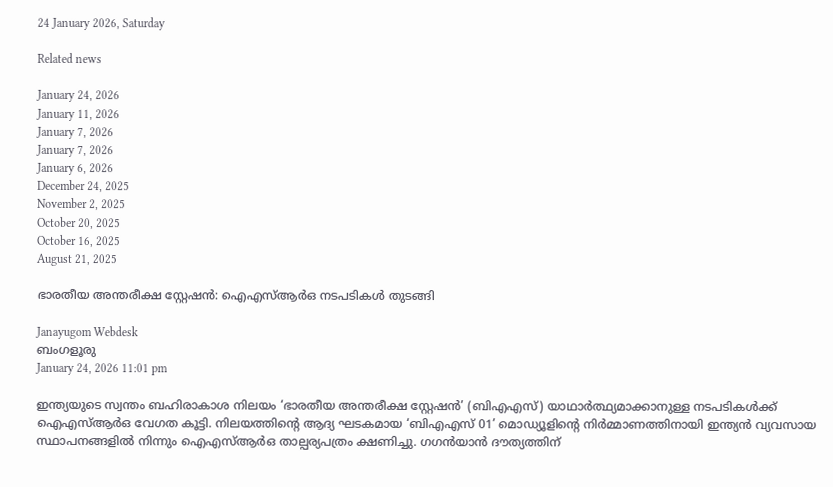24 January 2026, Saturday

Related news

January 24, 2026
January 11, 2026
January 7, 2026
January 7, 2026
January 6, 2026
December 24, 2025
November 2, 2025
October 20, 2025
October 16, 2025
August 21, 2025

ഭാരതീയ അന്തരീക്ഷ സ്റ്റേഷന്‍: ഐഎസ്ആർഒ നടപടികള്‍ തുടങ്ങി

Janayugom Webdesk
ബംഗളൂരു
January 24, 2026 11:01 pm

ഇന്ത്യയുടെ സ്വന്തം ബഹിരാകാശ നിലയം ‘ഭാരതീയ അന്തരീക്ഷ സ്റ്റേഷൻ’ (ബിഎഎസ്) യാഥാർത്ഥ്യമാക്കാനുള്ള നടപടികൾക്ക് ഐഎസ്ആർഒ വേഗത കൂട്ടി. നിലയത്തിന്റെ ആദ്യ ഘടകമായ ‘ബിഎഎസ് 01’ മൊഡ്യൂളിന്റെ നിർമ്മാണത്തിനായി ഇന്ത്യൻ വ്യവസായ സ്ഥാപനങ്ങളിൽ നിന്നും ഐഎസ്ആർഒ താല്പര്യപത്രം ക്ഷണിച്ചു. ഗഗൻയാൻ ദൗത്യത്തിന്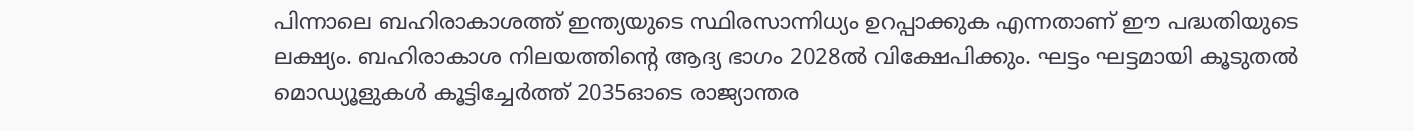പിന്നാലെ ബഹിരാകാശത്ത് ഇന്ത്യയുടെ സ്ഥിരസാന്നിധ്യം ഉറപ്പാക്കുക എന്നതാണ് ഈ പദ്ധതിയുടെ ലക്ഷ്യം. ബഹിരാകാശ നിലയത്തിന്റെ ആദ്യ ഭാഗം 2028ൽ വിക്ഷേപിക്കും. ഘട്ടം ഘട്ടമായി കൂടുതൽ മൊഡ്യൂളുകൾ കൂട്ടിച്ചേർത്ത് 2035ഓടെ രാജ്യാന്തര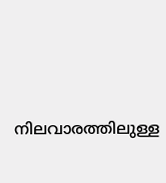നിലവാരത്തിലുള്ള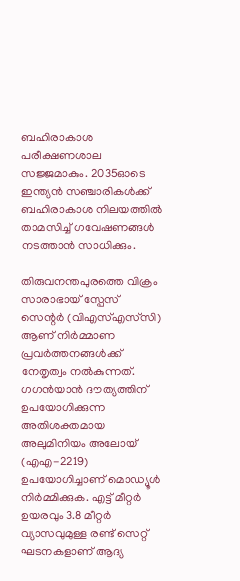ബഹിരാകാശ പരീക്ഷണശാല സജ്ജമാകും. 2035ഓടെ ഇന്ത്യൻ സഞ്ചാരികൾക്ക് ബഹിരാകാശ നിലയത്തിൽ താമസിച്ച് ഗവേഷണങ്ങൾ നടത്താൻ സാധിക്കും.

തിരുവനന്തപുരത്തെ വിക്രം സാരാഭായ് സ്പേസ് സെന്റര്‍ (വിഎസ്എസ്‌സി) ആണ് നിർമ്മാണ പ്രവർത്തനങ്ങൾക്ക് നേതൃത്വം നൽകുന്നത്.
ഗഗൻയാൻ ദൗത്യത്തിന് ഉപയോഗിക്കുന്ന അതിശക്തമായ അലുമിനിയം അലോയ് (എഎ-2219) ഉപയോഗിച്ചാണ് മൊഡ്യൂൾ നിർമ്മിക്കുക. എട്ട് മീറ്റർ ഉയരവും 3.8 മീറ്റർ വ്യാസവുമുള്ള രണ്ട് സെറ്റ് ഘടനകളാണ് ആദ്യ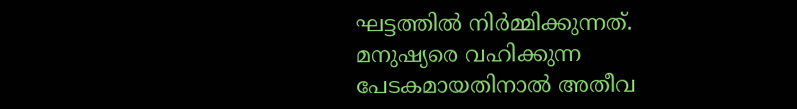ഘട്ടത്തിൽ നിർമ്മിക്കുന്നത്. മനുഷ്യരെ വഹിക്കുന്ന പേടകമായതിനാൽ അതീവ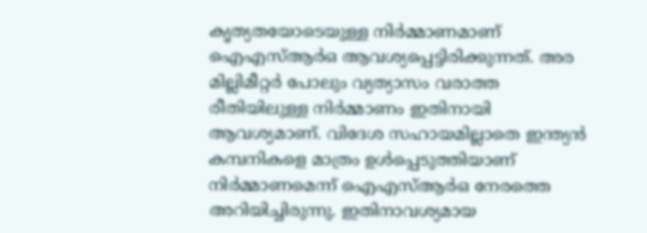കൃത്യതയോടെയുള്ള നിർമ്മാണമാണ് ഐഎസ്ആർഒ ആവശ്യപ്പെട്ടിരിക്കുന്നത്. അര മില്ലിമീറ്റർ പോലും വ്യത്യാസം വരാത്ത രീതിയിലുള്ള നിര്‍മ്മാണം ഇതിനായി ആവശ്യമാണ്. വിദേശ സഹായമില്ലാതെ ഇന്ത്യൻ കമ്പനികളെ മാത്രം ഉൾപ്പെടുത്തിയാണ് നിർമ്മാണമെന്ന് ഐഎസ്ആര്‍ഒ നേരത്തെ അറിയിച്ചിരുന്നു. ഇതിനാവശ്യമായ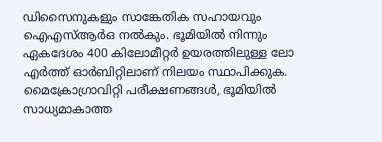ഡിസൈനുകളും സാങ്കേതിക സഹായവും ഐഎസ്ആർഒ നൽകും. ഭൂമിയിൽ നിന്നും ഏകദേശം 400 കിലോമീറ്റർ ഉയരത്തിലുള്ള ലോ എർത്ത് ഓർബിറ്റിലാണ് നിലയം സ്ഥാപിക്കുക. മൈക്രോഗ്രാവിറ്റി പരീക്ഷണങ്ങൾ, ഭൂമിയിൽ സാധ്യമാകാത്ത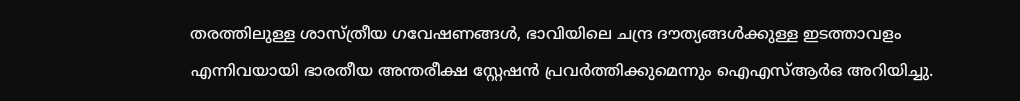തരത്തിലുള്ള ശാസ്ത്രീയ ഗവേഷണങ്ങൾ, ഭാവിയിലെ ചന്ദ്ര ദൗത്യങ്ങൾക്കുള്ള ഇടത്താവളം എന്നിവയായി ഭാരതീയ അന്തരീക്ഷ സ്റ്റേഷൻ പ്രവർത്തിക്കുമെന്നും ഐഎസ്ആര്‍ഒ അറിയിച്ചു.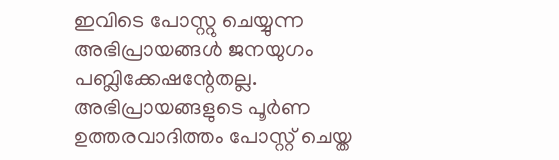ഇവിടെ പോസ്റ്റു ചെയ്യുന്ന അഭിപ്രായങ്ങള്‍ ജനയുഗം പബ്ലിക്കേഷന്റേതല്ല. അഭിപ്രായങ്ങളുടെ പൂര്‍ണ ഉത്തരവാദിത്തം പോസ്റ്റ് ചെയ്ത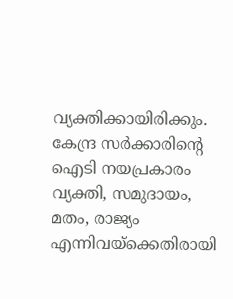വ്യക്തിക്കായിരിക്കും. കേന്ദ്ര സര്‍ക്കാരിന്റെ ഐടി നയപ്രകാരം വ്യക്തി, സമുദായം, മതം, രാജ്യം എന്നിവയ്‌ക്കെതിരായി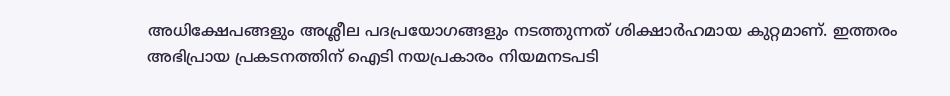അധിക്ഷേപങ്ങളും അശ്ലീല പദപ്രയോഗങ്ങളും നടത്തുന്നത് ശിക്ഷാര്‍ഹമായ കുറ്റമാണ്. ഇത്തരം അഭിപ്രായ പ്രകടനത്തിന് ഐടി നയപ്രകാരം നിയമനടപടി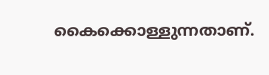കൈക്കൊള്ളുന്നതാണ്.